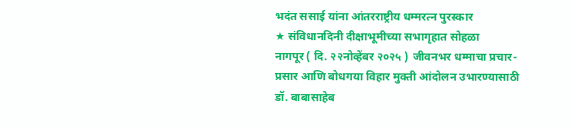भदंत ससाई यांना आंतरराष्ट्रीय धम्मरत्न पुरस्कार
★ संविधानदिनी दीक्षाभूमीच्या सभागृहात सोहळा
नागपूर ( दि. २२नोव्हेंबर २०२५ ) जीवनभर धम्माचा प्रचार-प्रसार आणि बोधगया विहार मुक्ती आंदोलन उभारण्यासाठी डॉ. बाबासाहेब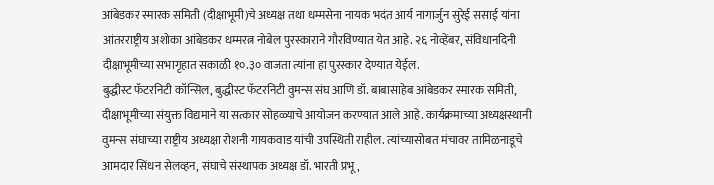आंबेडकर स्मारक समिती (दीक्षाभूमी)चे अध्यक्ष तथा धम्मसेना नायक भदंत आर्य नागार्जुन सुरेई ससाई यांना आंतरराष्ट्रीय अशोका आंबेडकर धम्मरत्न नोबेल पुरस्काराने गौरविण्यात येत आहे. २६ नोव्हेंबर, संविधानदिनी दीक्षाभूमीच्या सभागृहात सकाळी १०.३० वाजता त्यांना हा पुरस्कार देण्यात येईल.
बुद्धीस्ट फॅटरनिटी कॉन्सिल, बुद्धीस्ट फॅटरनिटी वुमन्स संघ आणि डॉ. बाबासाहेब आंबेडकर स्मारक समिती, दीक्षाभूमीच्या संयुक्त विद्यमाने या सत्कार सोहळ्याचे आयोजन करण्यात आले आहे. कार्यक्रमाच्या अध्यक्षस्थानी वुमन्स संघाच्या राष्ट्रीय अध्यक्षा रोशनी गायकवाड यांची उपस्थिती राहील. त्यांच्यासोबत मंचावर तामिळनाडूचे आमदार सिंधन सेलव्हन, संघाचे संस्थापक अध्यक्ष डॉ. भारती प्रभू,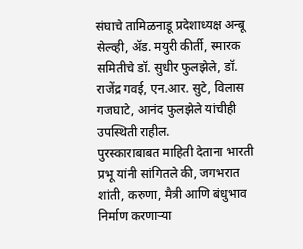संघाचे तामिळनाडू प्रदेशाध्यक्ष अन्बू सेल्व्ही, ॲड. मयुरी कीर्ती, स्मारक समितीचे डॉ. सुधीर फुलझेले, डॉ. राजेंद्र गवई, एन.आर. सुटे, विलास गजघाटे, आनंद फुलझेले यांचीही उपस्थिती राहील.
पुरस्काराबाबत माहिती देताना भारती प्रभू यांनी सांगितले की, जगभरात शांती, करुणा, मैत्री आणि बंधुभाव निर्माण करणाऱ्या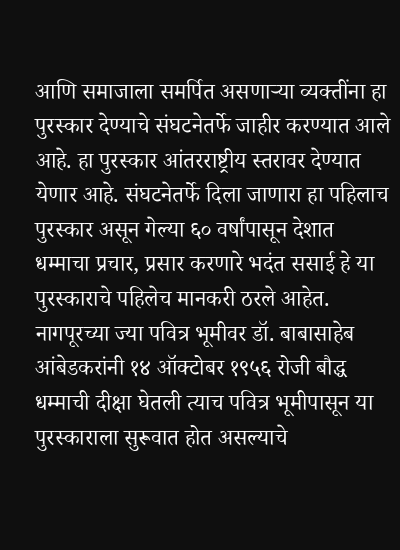आणि समाजाला समर्पित असणाऱ्या व्यक्तींना हा पुरस्कार देण्याचे संघटनेतर्फे जाहीर करण्यात आले आहे. हा पुरस्कार आंतरराष्ट्रीय स्तरावर देण्यात येणार आहे. संघटनेतर्फे दिला जाणारा हा पहिलाच पुरस्कार असून गेल्या ६० वर्षांपासून देशात धम्माचा प्रचार, प्रसार करणारे भदंत ससाई हे या पुरस्काराचे पहिलेच मानकरी ठरले आहेत. नागपूरच्या ज्या पवित्र भूमीवर डॉ. बाबासाहेब आंबेडकरांनी १४ ऑक्टोबर १९५६ रोजी बौद्ध धम्माची दीक्षा घेतली त्याच पवित्र भूमीपासून या पुरस्काराला सुरूवात होत असल्याचे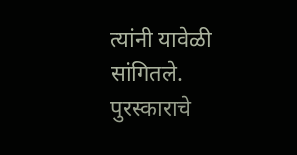त्यांनी यावेळी सांगितले. पुरस्काराचे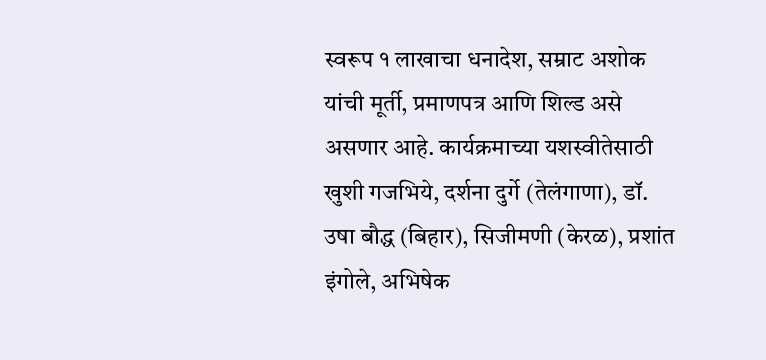स्वरूप १ लाखाचा धनादेश, सम्राट अशोक यांची मूर्ती, प्रमाणपत्र आणि शिल्ड असे असणार आहे. कार्यक्रमाच्या यशस्वीतेसाठी खुशी गजभिये, दर्शना दुर्गे (तेलंगाणा), डॉ. उषा बौद्ध (बिहार), सिजीमणी (केरळ), प्रशांत इंगोले, अभिषेक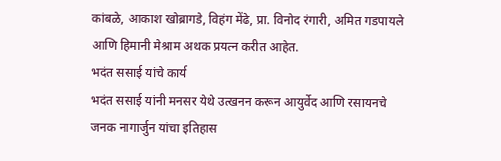कांबळे, आकाश खोब्रागडे, विहंग मेंढे, प्रा. विनोद रंगारी, अमित गडपायले आणि हिमानी मेश्राम अथक प्रयत्न करीत आहेत.
भदंत ससाई यांचे कार्य
भदंत ससाई यांनी मनसर येथे उत्खनन करून आयुर्वेद आणि रसायनचे जनक नागार्जुन यांचा इतिहास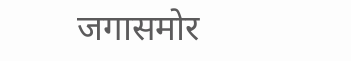जगासमोर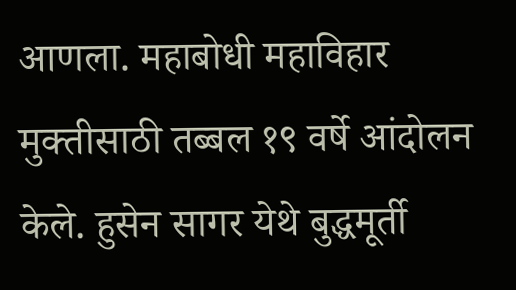आणला. महाबोधी महाविहार मुक्तीसाठी तब्बल १९ वर्षे आंदोलन केले. हुसेन सागर येथे बुद्धमूर्ती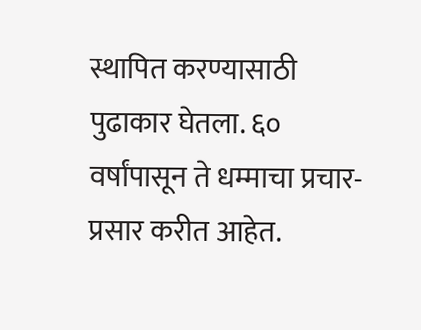स्थापित करण्यासाठी पुढाकार घेतला. ६० वर्षांपासून ते धम्माचा प्रचार-प्रसार करीत आहेत.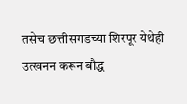तसेच छत्तीसगडच्या शिरपूर येथेही उत्खनन करून बौद्ध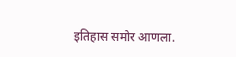इतिहास समोर आणला.